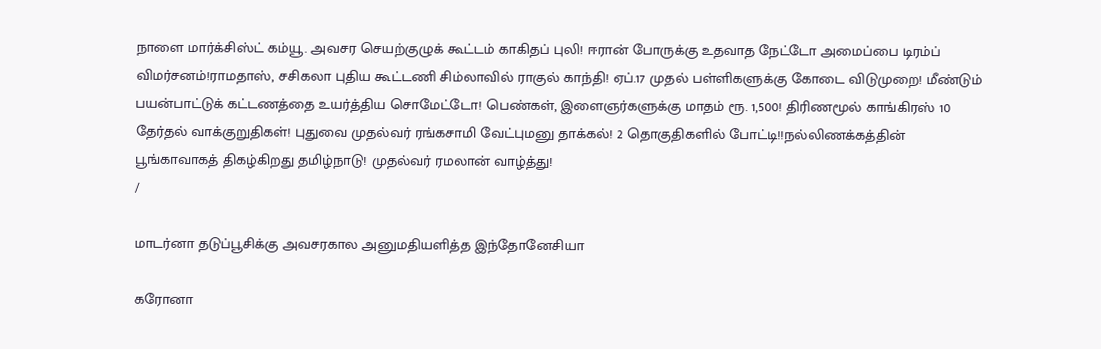நாளை மார்க்சிஸ்ட் கம்யூ. அவசர செயற்குழுக் கூட்டம் காகிதப் புலி! ஈரான் போருக்கு உதவாத நேட்டோ அமைப்பை டிரம்ப் விமர்சனம்!ராமதாஸ், சசிகலா புதிய கூட்டணி சிம்லாவில் ராகுல் காந்தி! ஏப்.17 முதல் பள்ளிகளுக்கு கோடை விடுமுறை! மீண்டும் பயன்பாட்டுக் கட்டணத்தை உயர்த்திய சொமேட்டோ! பெண்கள், இளைஞர்களுக்கு மாதம் ரூ. 1,500! திரிணமூல் காங்கிரஸ் 10 தேர்தல் வாக்குறுதிகள்! புதுவை முதல்வர் ரங்கசாமி வேட்புமனு தாக்கல்! 2 தொகுதிகளில் போட்டி!!நல்லிணக்கத்தின் பூங்காவாகத் திகழ்கிறது தமிழ்நாடு! முதல்வர் ரமலான் வாழ்த்து!
/

மாடர்னா தடுப்பூசிக்கு அவசரகால அனுமதியளித்த இந்தோனேசியா

கரோனா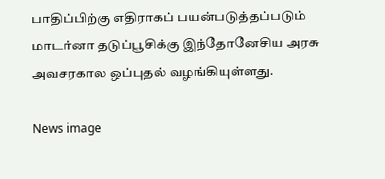பாதிப்பிற்கு எதிராகப் பயன்படுத்தப்படும் மாடர்னா தடுப்பூசிக்கு இந்தோனேசிய அரசு அவசரகால ஒப்புதல் வழங்கியுள்ளது.

News image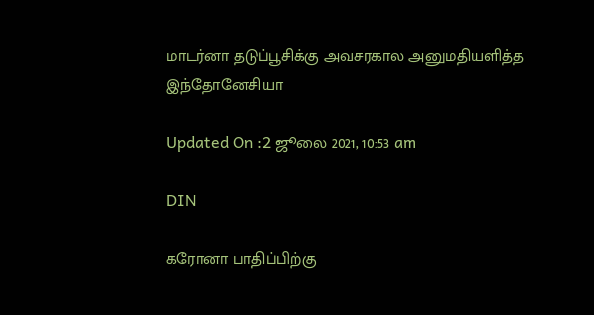மாடர்னா தடுப்பூசிக்கு அவசரகால அனுமதியளித்த இந்தோனேசியா

Updated On :2 ஜூலை 2021, 10:53 am

DIN

கரோனா பாதிப்பிற்கு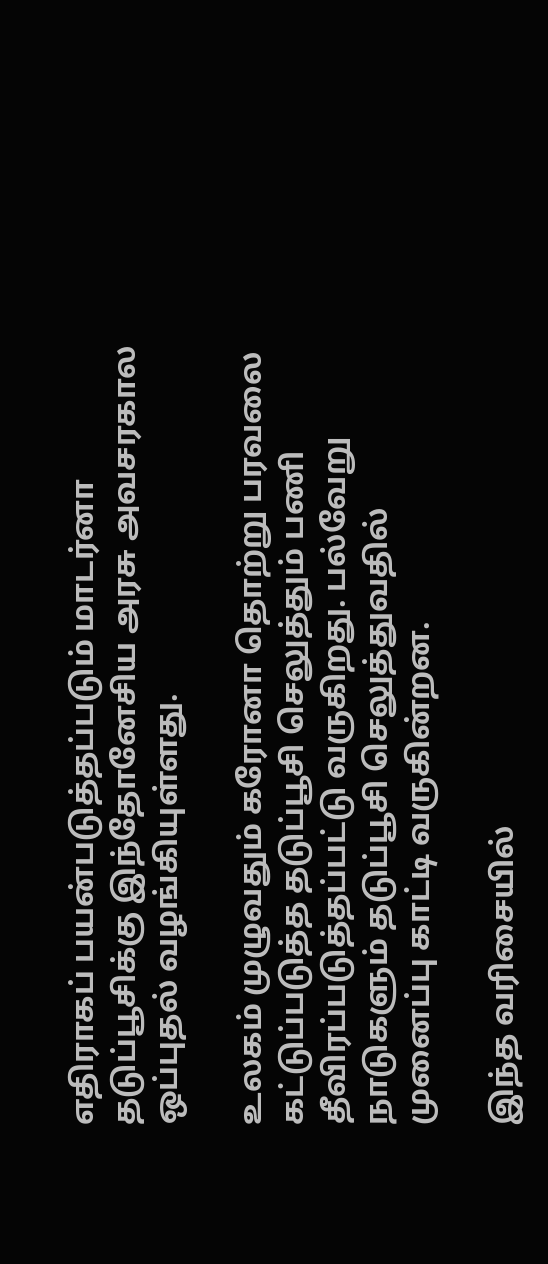எதிராகப் பயன்படுத்தப்படும் மாடர்னா தடுப்பூசிக்கு இந்தோனேசிய அரசு அவசரகால ஒப்புதல் வழங்கியுள்ளது.

உலகம் முழுவதும் கரோனா தொற்று பரவலை கட்டுப்படுத்த தடுப்பூசி செலுத்தும் பணி தீவிரப்படுத்தப்பட்டு வருகிறது. பல்வேறு நாடுகளும் தடுப்பூசி செலுத்துவதில் முனைப்பு காட்டி வருகின்றன.

இந்த வரிசையில்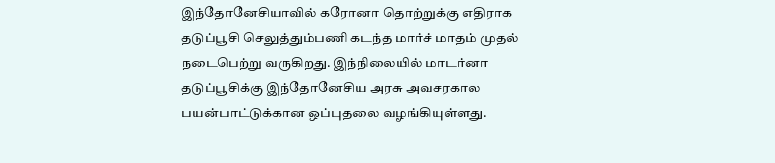இந்தோனேசியாவில் கரோனா தொற்றுக்கு எதிராக தடுப்பூசி செலுத்தும்பணி கடந்த மார்ச் மாதம் முதல் நடைபெற்று வருகிறது. இந்நிலையில் மாடர்னா தடுப்பூசிக்கு இந்தோனேசிய அரசு அவசரகால பயன்பாட்டுக்கான ஒப்புதலை வழங்கியுள்ளது.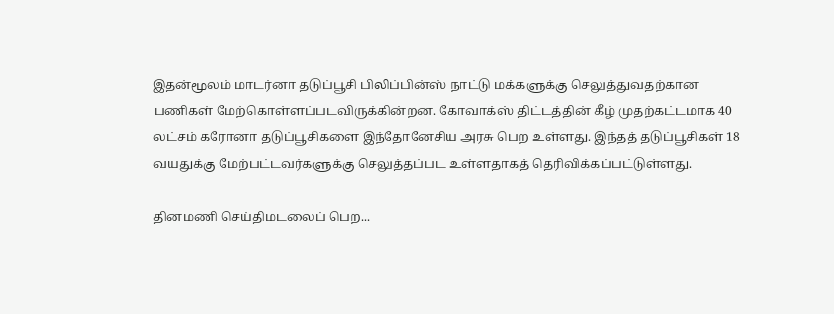இதன்மூலம் மாடர்னா தடுப்பூசி பிலிப்பின்ஸ் நாட்டு மக்களுக்கு செலுத்துவதற்கான பணிகள் மேற்கொள்ளப்படவிருக்கின்றன. கோவாக்ஸ் திட்டத்தின் கீழ் முதற்கட்டமாக 40 லட்சம் கரோனா தடுப்பூசிகளை இந்தோனேசிய அரசு பெற உள்ளது. இந்தத் தடுப்பூசிகள் 18 வயதுக்கு மேற்பட்டவர்களுக்கு செலுத்தப்பட உள்ளதாகத் தெரிவிக்கப்பட்டுள்ளது.

தினமணி செய்திமடலைப் பெற...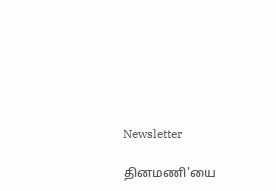Newsletter

தினமணி'யை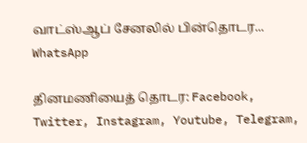வாட்ஸ்ஆப் சேனலில் பின்தொடர... WhatsApp

தினமணியைத் தொடர: Facebook, Twitter, Instagram, Youtube, Telegram,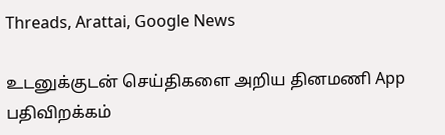Threads, Arattai, Google News

உடனுக்குடன் செய்திகளை அறிய தினமணி App பதிவிறக்கம்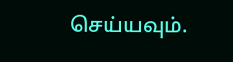செய்யவும்.